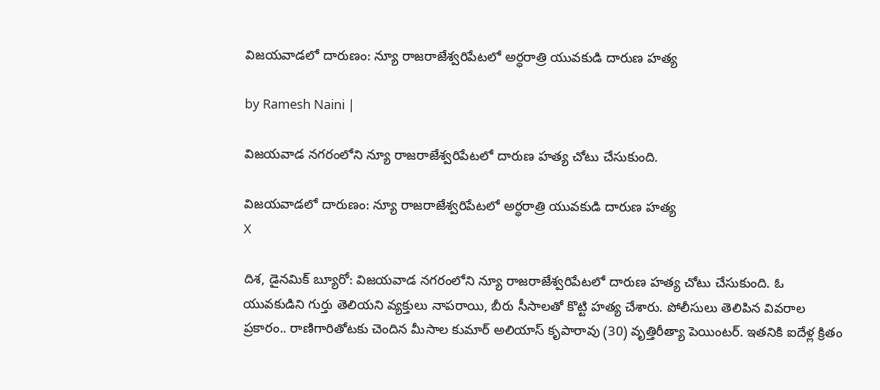విజయవాడలో దారుణం: న్యూ రాజరాజేశ్వరిపేటలో అర్ధరాత్రి యువకుడి దారుణ హత్య

by Ramesh Naini |

విజయవాడ నగరంలోని న్యూ రాజరాజేశ్వరిపేటలో దారుణ హత్య చోటు చేసుకుంది.

విజయవాడలో దారుణం: న్యూ రాజరాజేశ్వరిపేటలో అర్ధరాత్రి యువకుడి దారుణ హత్య
X

దిశ, డైనమిక్ బ్యూరో: విజయవాడ నగరంలోని న్యూ రాజరాజేశ్వరిపేటలో దారుణ హత్య చోటు చేసుకుంది. ఓ యువకుడిని గుర్తు తెలియని వ్యక్తులు నాపరాయి, బీరు సీసాలతో కొట్టి హత్య చేశారు. పోలీసులు తెలిపిన వివరాల ప్రకారం.. రాణిగారితోటకు చెందిన మీసాల కుమార్‌ అలియాస్ కృపారావు (30) వృత్తిరీత్యా పెయింటర్‌. ఇతనికి ఐదేళ్ల క్రితం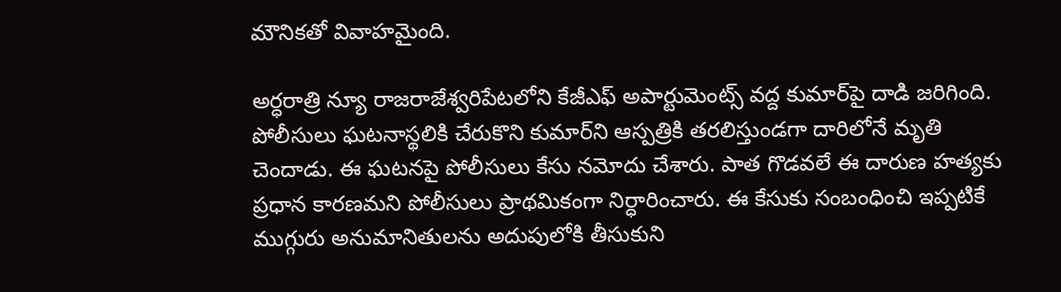మౌనికతో వివాహమైంది.

అర్ధరాత్రి న్యూ రాజరాజేశ్వరిపేటలోని కేజీఎఫ్‌ అపార్టుమెంట్స్‌ వద్ద కుమార్‌పై దాడి జరిగింది. పోలీసులు ఘటనాస్థలికి చేరుకొని కుమార్‌ని ఆస్పత్రికి తరలిస్తుండగా దారిలోనే మృతి చెందాడు. ఈ ఘటనపై పోలీసులు కేసు నమోదు చేశారు. పాత గొడవలే ఈ దారుణ హత్యకు ప్రధాన కారణమని పోలీసులు ప్రాథమికంగా నిర్ధారించారు. ఈ కేసుకు సంబంధించి ఇప్పటికే ముగ్గురు అనుమానితులను అదుపులోకి తీసుకుని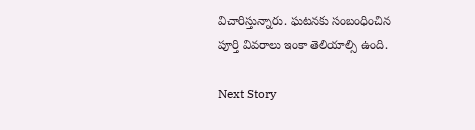విచారిస్తున్నారు. ఘటనకు సంబంధించిన పూర్తి వివరాలు ఇంకా తెలియాల్సి ఉంది.

Next Story